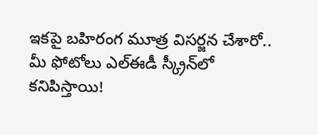ఇకపై బహిరంగ మూత్ర విసర్జన చేశారో.. మీ ఫోటోలు ఎల్ఈడీ స్క్రీన్‌లో కనిపిస్తాయి!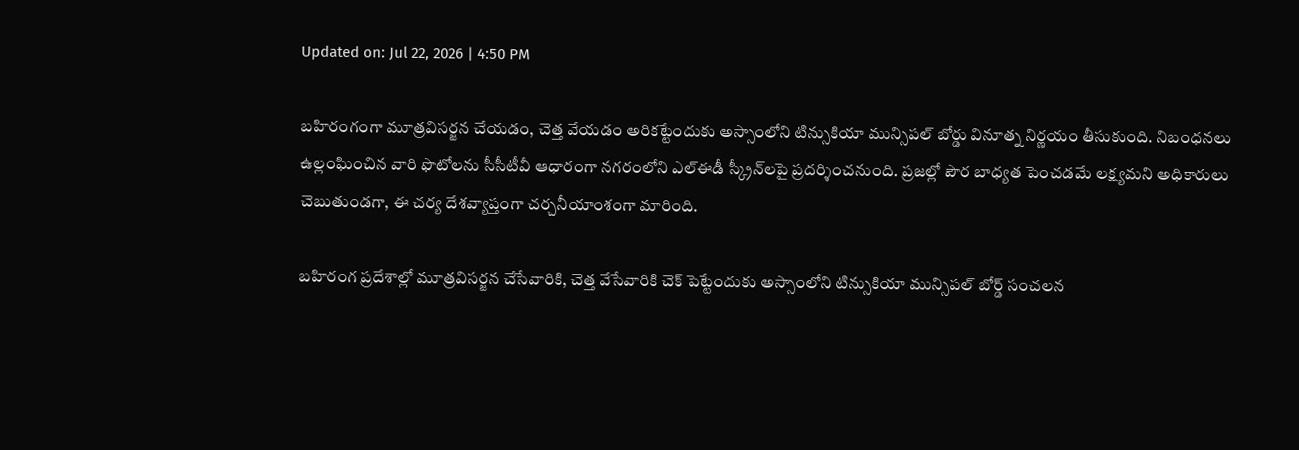Updated on: Jul 22, 2026 | 4:50 PM

బహిరంగంగా మూత్రవిసర్జన చేయడం, చెత్త వేయడం అరికట్టేందుకు అస్సాంలోని టిన్సుకియా మున్సిపల్ బోర్డు వినూత్న నిర్ణయం తీసుకుంది. నిబంధనలు ఉల్లంఘించిన వారి ఫొటోలను సీసీటీవీ ఆధారంగా నగరంలోని ఎల్‌ఈడీ స్క్రీన్‌లపై ప్రదర్శించనుంది. ప్రజల్లో పౌర బాధ్యత పెంచడమే లక్ష్యమని అధికారులు చెబుతుండగా, ఈ చర్య దేశవ్యాప్తంగా చర్చనీయాంశంగా మారింది.

బహిరంగ ప్రదేశాల్లో మూత్రవిసర్జన చేసేవారికి, చెత్త వేసేవారికి చెక్ పెట్టేందుకు అస్సాంలోని టిన్సుకియా మున్సిపల్ బోర్డ్ సంచలన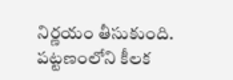నిర్ణయం తీసుకుంది. పట్టణంలోని కీలక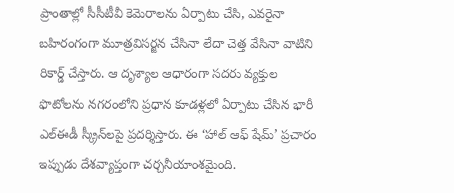ప్రాంతాల్లో సీసీటీవీ కెమెరాలను ఏర్పాటు చేసి, ఎవరైనా బహిరంగంగా మూత్రవిసర్జన చేసినా లేదా చెత్త వేసినా వాటిని రికార్డ్ చేస్తారు. ఆ దృశ్యాల ఆధారంగా సదరు వ్యక్తుల ఫొటోలను నగరంలోని ప్రధాన కూడళ్లలో ఏర్పాటు చేసిన భారీ ఎల్‌ఈడీ స్క్రీన్‌లపై ప్రదర్శిస్తారు. ఈ ‘హాల్ ఆఫ్ షేమ్’ ప్రచారం ఇప్పుడు దేశవ్యాప్తంగా చర్చనీయాంశమైంది.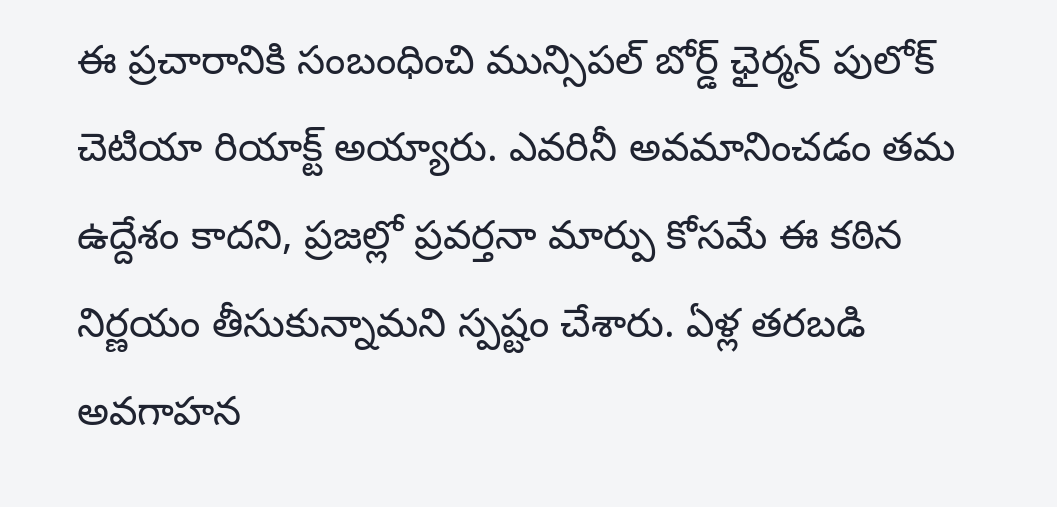ఈ ప్రచారానికి సంబంధించి మున్సిపల్ బోర్డ్ ఛైర్మన్ పులోక్ చెటియా రియాక్ట్ అయ్యారు. ఎవరినీ అవమానించడం తమ ఉద్దేశం కాదని, ప్రజల్లో ప్రవర్తనా మార్పు కోసమే ఈ కఠిన నిర్ణయం తీసుకున్నామని స్పష్టం చేశారు. ఏళ్ల తరబడి అవగాహన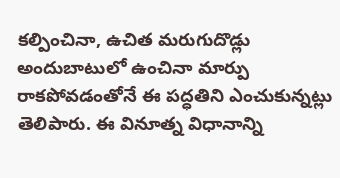కల్పించినా, ఉచిత మరుగుదొడ్లు అందుబాటులో ఉంచినా మార్పు రాకపోవడంతోనే ఈ పద్ధతిని ఎంచుకున్నట్లు తెలిపారు. ఈ వినూత్న విధానాన్ని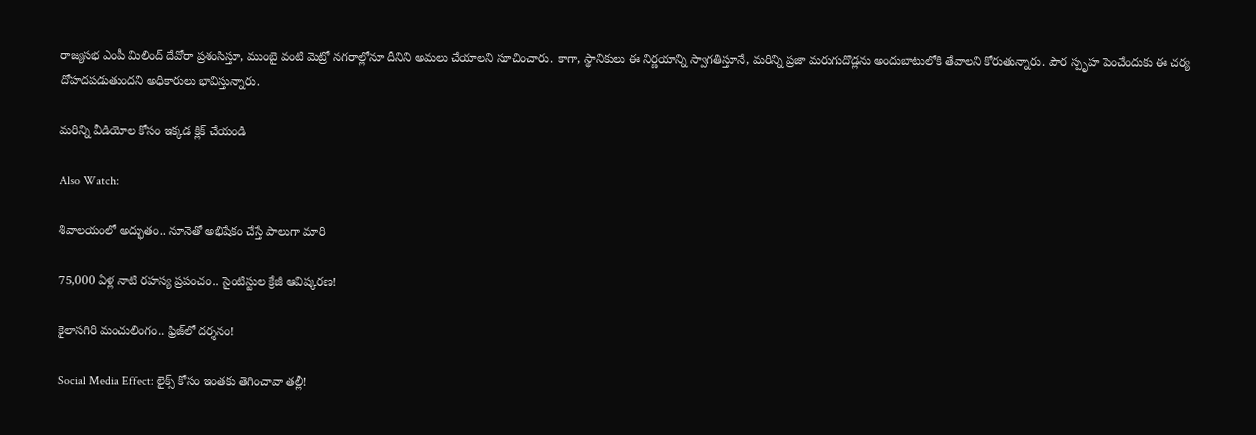రాజ్యసభ ఎంపీ మిలింద్ దేవోరా ప్రశంసిస్తూ, ముంబై వంటి మెట్రో నగరాల్లోనూ దీనిని అమలు చేయాలని సూచించారు. కాగా, స్థానికులు ఈ నిర్ణయాన్ని స్వాగతిస్తూనే, మరిన్ని ప్రజా మరుగుదొడ్లను అందుబాటులోకి తేవాలని కోరుతున్నారు. పౌర స్పృహ పెంచేందుకు ఈ చర్య దోహదపడుతుందని అధికారులు భావిస్తున్నారు.

మరిన్ని వీడియోల కోసం ఇక్కడ క్లిక్ చేయండి

Also Watch:

శివాలయంలో అద్భుతం.. నూనెతో అభిషేకం చేస్తే పాలుగా మారి

75,000 ఏళ్ల నాటి రహస్య ప్రపంచం.. సైంటిస్టుల క్రేజీ ఆవిష్కరణ!

కైలాసగిరి మంచులింగం.. ఫ్రిజ్‌లో దర్శనం!

Social Media Effect: లైక్స్‌ కోసం ఇంతకు తెగించావా తల్లీ!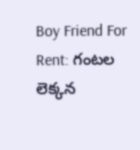Boy Friend For Rent: గంటల లెక్కన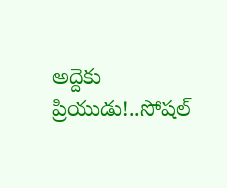అద్దెకు ప్రియుడు!..సోషల్‌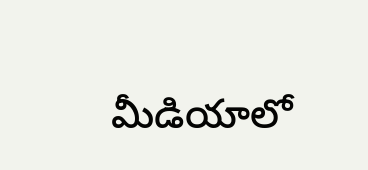మీడియాలో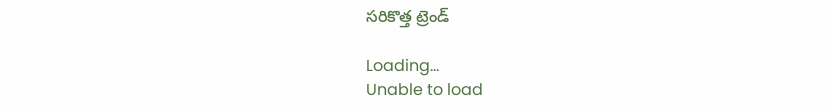సరికొత్త ట్రెండ్

Loading...
Unable to load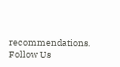recommendations.
Follow Us